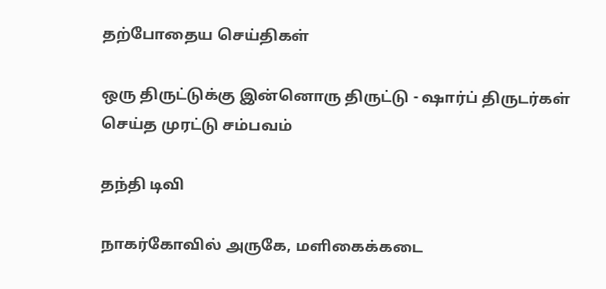தற்போதைய செய்திகள்

ஒரு திருட்டுக்கு இன்னொரு திருட்டு - ஷார்ப் திருடர்கள் செய்த முரட்டு சம்பவம்

தந்தி டிவி

நாகர்கோவில் அருகே, மளிகைக்கடை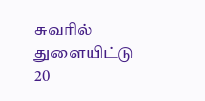சுவரில் துளையிட்டு 20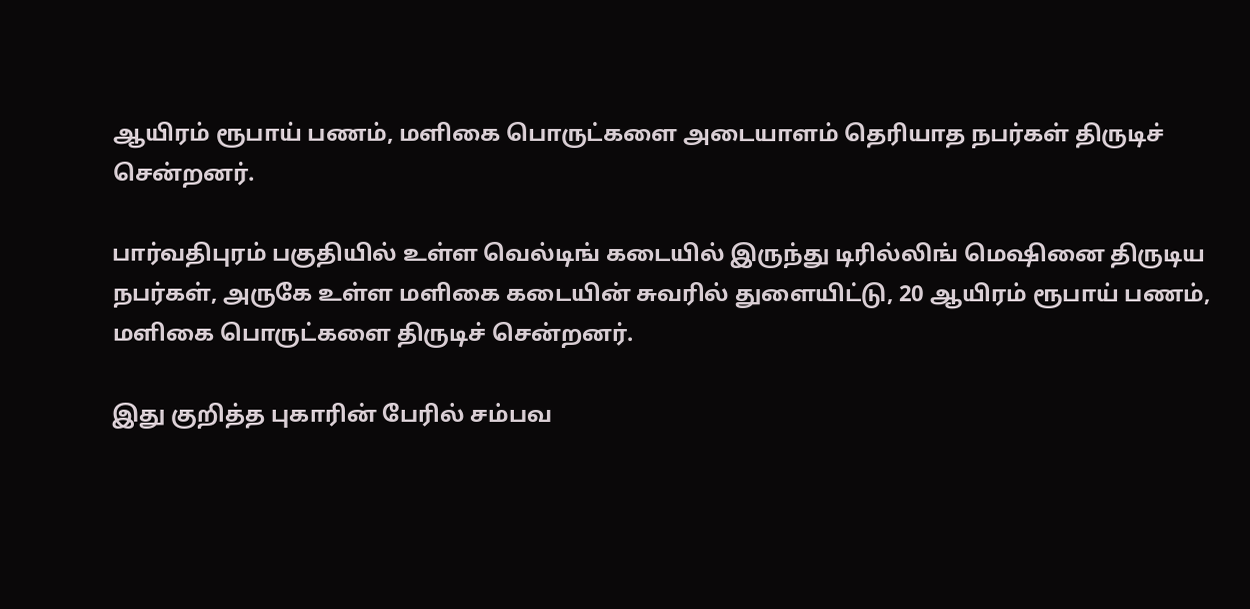ஆயிரம் ரூபாய் பணம், மளிகை பொருட்களை அடையாளம் தெரியாத நபர்கள் திருடிச் சென்றனர்.

பார்வதிபுரம் பகுதியில் உள்ள வெல்டிங் கடையில் இருந்து டிரில்லிங் மெஷினை திருடிய நபர்கள், அருகே உள்ள மளிகை கடையின் சுவரில் துளையிட்டு, 20 ஆயிரம் ரூபாய் பணம், மளிகை பொருட்களை திருடிச் சென்றனர்.

இது குறித்த புகாரின் பேரில் சம்பவ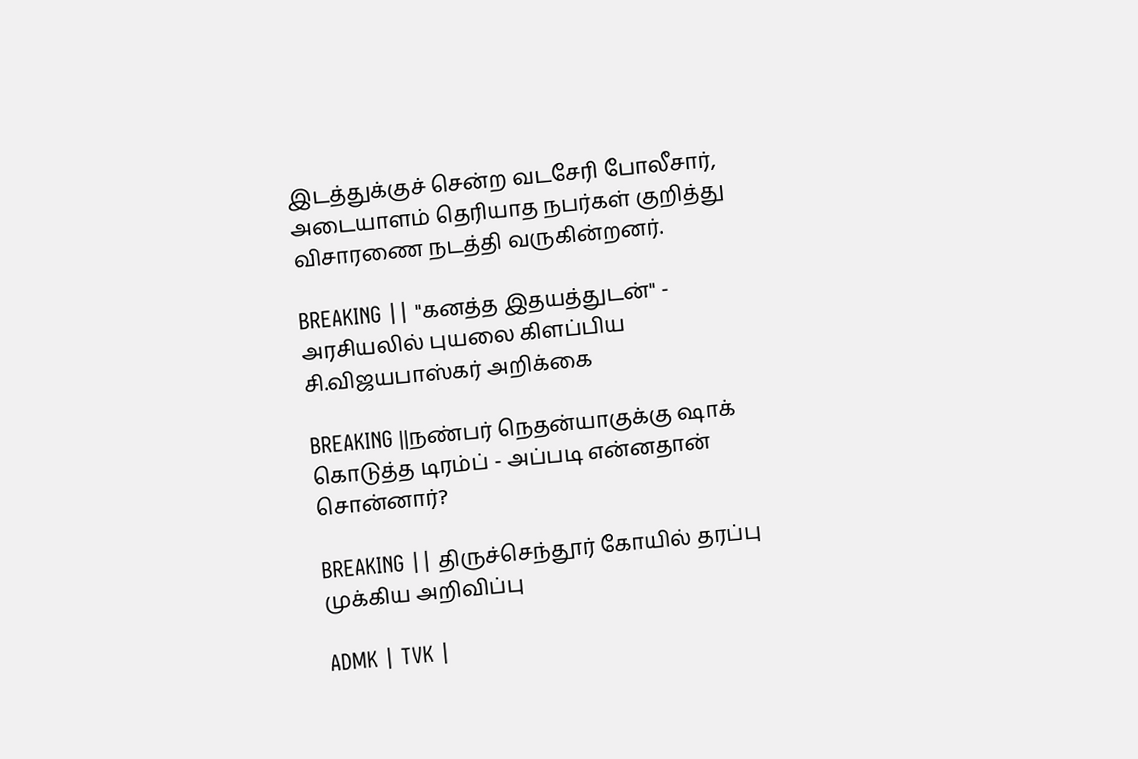இடத்துக்குச் சென்ற வடசேரி போலீசார், அடையாளம் தெரியாத நபர்கள் குறித்து விசாரணை நடத்தி வருகின்றனர்.

BREAKING || "கனத்த இதயத்துடன்" - அரசியலில் புயலை கிளப்பிய சி.விஜயபாஸ்கர் அறிக்கை

BREAKING ||நண்பர் நெதன்யாகுக்கு ஷாக் கொடுத்த டிரம்ப் - அப்படி என்னதான் சொன்னார்?

BREAKING || திருச்செந்தூர் கோயில் தரப்பு முக்கிய அறிவிப்பு

ADMK | TVK |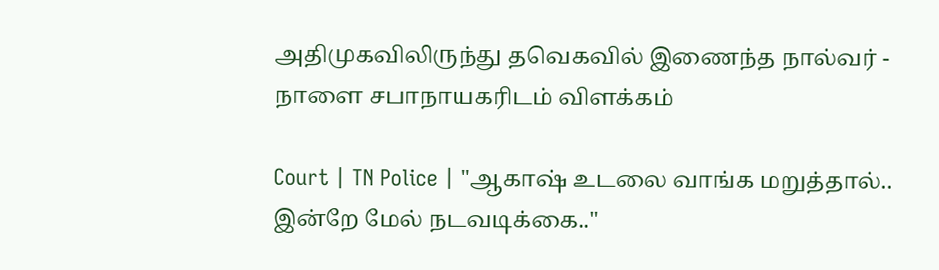அதிமுகவிலிருந்து தவெகவில் இணைந்த நால்வர் - நாளை சபாநாயகரிடம் விளக்கம்

Court | TN Police | "ஆகாஷ் உடலை வாங்க மறுத்தால்.. இன்றே மேல் நடவடிக்கை.."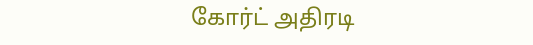கோர்ட் அதிரடி